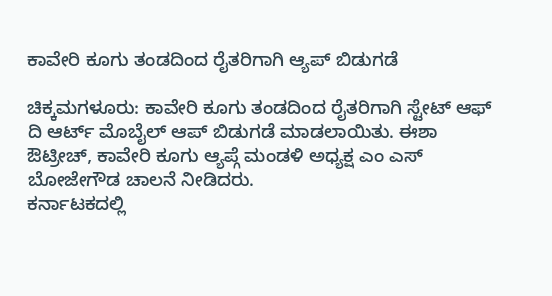ಕಾವೇರಿ ಕೂಗು ತಂಡದಿಂದ ರೈತರಿಗಾಗಿ ಆ್ಯಪ್ ಬಿಡುಗಡೆ

ಚಿಕ್ಕಮಗಳೂರು: ಕಾವೇರಿ ಕೂಗು ತಂಡದಿಂದ ರೈತರಿಗಾಗಿ ಸ್ಟೇಟ್ ಆಫ್ ದಿ ಆರ್ಟ್ ಮೊಬೈಲ್ ಆಪ್ ಬಿಡುಗಡೆ ಮಾಡಲಾಯಿತು. ಈಶಾ ಔಟ್ರೀಚ್, ಕಾವೇರಿ ಕೂಗು ಆ್ಯಪ್ಗೆ ಮಂಡಳಿ ಅಧ್ಯಕ್ಷ ಎಂ ಎಸ್ ಬೋಜೇಗೌಡ ಚಾಲನೆ ನೀಡಿದರು.
ಕರ್ನಾಟಕದಲ್ಲಿ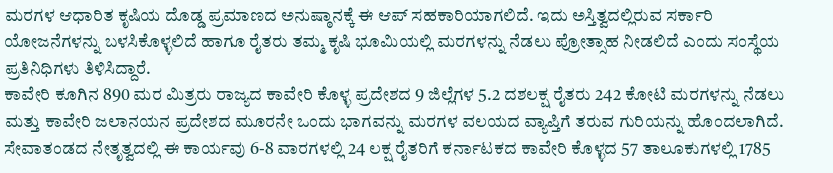ಮರಗಳ ಆಧಾರಿತ ಕೃಷಿಯ ದೊಡ್ಡ ಪ್ರಮಾಣದ ಅನುಷ್ಠಾನಕ್ಕೆ ಈ ಆಪ್ ಸಹಕಾರಿಯಾಗಲಿದೆ. ಇದು ಅಸ್ತಿತ್ವದಲ್ಲಿರುವ ಸರ್ಕಾರಿ ಯೋಜನೆಗಳನ್ನು ಬಳಸಿಕೊಳ್ಳಲಿದೆ ಹಾಗೂ ರೈತರು ತಮ್ಮ ಕೃಷಿ ಭೂಮಿಯಲ್ಲಿ ಮರಗಳನ್ನು ನೆಡಲು ಪ್ರೋತ್ಸಾಹ ನೀಡಲಿದೆ ಎಂದು ಸಂಸ್ಥೆಯ ಪ್ರತಿನಿಧಿಗಳು ತಿಳಿಸಿದ್ದಾರೆ.
ಕಾವೇರಿ ಕೂಗಿನ 890 ಮರ ಮಿತ್ರರು ರಾಜ್ಯದ ಕಾವೇರಿ ಕೊಳ್ಳ ಪ್ರದೇಶದ 9 ಜಿಲ್ಲೆಗಳ 5.2 ದಶಲಕ್ಷ ರೈತರು 242 ಕೋಟಿ ಮರಗಳನ್ನು ನೆಡಲು ಮತ್ತು ಕಾವೇರಿ ಜಲಾನಯನ ಪ್ರದೇಶದ ಮೂರನೇ ಒಂದು ಭಾಗವನ್ನು ಮರಗಳ ವಲಯದ ವ್ಯಾಪ್ತಿಗೆ ತರುವ ಗುರಿಯನ್ನು ಹೊಂದಲಾಗಿದೆ.
ಸೇವಾತಂಡದ ನೇತೃತ್ವದಲ್ಲಿ ಈ ಕಾರ್ಯವು 6-8 ವಾರಗಳಲ್ಲಿ 24 ಲಕ್ಷ ರೈತರಿಗೆ ಕರ್ನಾಟಕದ ಕಾವೇರಿ ಕೊಳ್ಳದ 57 ತಾಲೂಕುಗಳಲ್ಲಿ 1785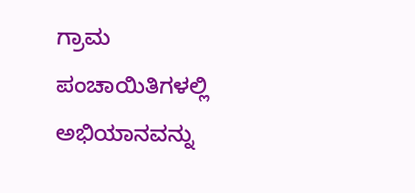ಗ್ರಾಮ ಪಂಚಾಯಿತಿಗಳಲ್ಲಿ ಅಭಿಯಾನವನ್ನು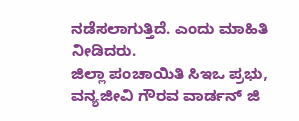ನಡೆಸಲಾಗುತ್ತಿದೆ. ಎಂದು ಮಾಹಿತಿ ನೀಡಿದರು.
ಜಿಲ್ಲಾ ಪಂಚಾಯಿತಿ ಸಿಇಒ ಪ್ರಭು, ವನ್ಯಜೀವಿ ಗೌರವ ವಾರ್ಡನ್ ಜಿ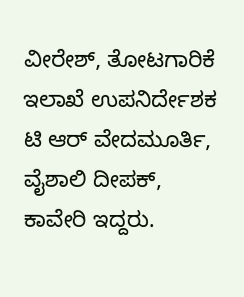ವೀರೇಶ್, ತೋಟಗಾರಿಕೆ ಇಲಾಖೆ ಉಪನಿರ್ದೇಶಕ ಟಿ ಆರ್ ವೇದಮೂರ್ತಿ, ವೈಶಾಲಿ ದೀಪಕ್, ಕಾವೇರಿ ಇದ್ದರು.